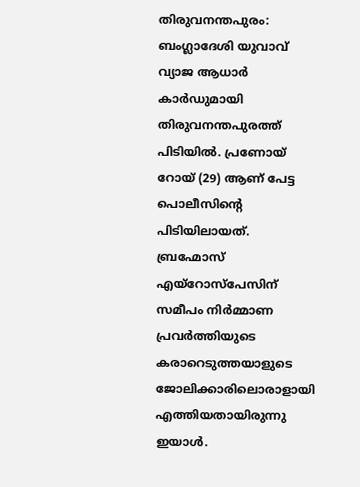തിരുവനന്തപുരം: ബംഗ്ലാദേശി യുവാവ് വ്യാജ ആധാർ കാർഡുമായി തിരുവനന്തപുരത്ത് പിടിയിൽ. പ്രണോയ് റോയ് (29) ആണ് പേട്ട പൊലീസിൻ്റെ പിടിയിലായത്. ബ്രഹ്മോസ് എയ്റോസ്പേസിന് സമീപം നിർമ്മാണ പ്രവർത്തിയുടെ കരാറെടുത്തയാളുടെ ജോലിക്കാരിലൊരാളായി എത്തിയതായിരുന്നു ഇയാൾ.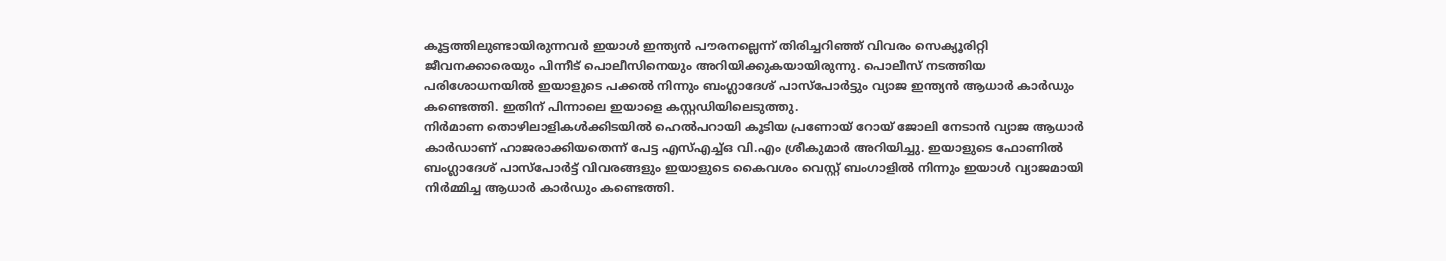കൂട്ടത്തിലുണ്ടായിരുന്നവർ ഇയാൾ ഇന്ത്യൻ പൗരനല്ലെന്ന് തിരിച്ചറിഞ്ഞ് വിവരം സെക്യൂരിറ്റി ജീവനക്കാരെയും പിന്നീട് പൊലീസിനെയും അറിയിക്കുകയായിരുന്നു. പൊലീസ് നടത്തിയ പരിശോധനയിൽ ഇയാളുടെ പക്കൽ നിന്നും ബംഗ്ലാദേശ് പാസ്പോർട്ടും വ്യാജ ഇന്ത്യൻ ആധാർ കാർഡും കണ്ടെത്തി. ഇതിന് പിന്നാലെ ഇയാളെ കസ്റ്റഡിയിലെടുത്തു.
നിർമാണ തൊഴിലാളികൾക്കിടയിൽ ഹെൽപറായി കൂടിയ പ്രണോയ് റോയ് ജോലി നേടാൻ വ്യാജ ആധാർ കാർഡാണ് ഹാജരാക്കിയതെന്ന് പേട്ട എസ്എച്ച്ഒ വി.എം ശ്രീകുമാർ അറിയിച്ചു. ഇയാളുടെ ഫോണിൽ ബംഗ്ലാദേശ് പാസ്പോർട്ട് വിവരങ്ങളും ഇയാളുടെ കൈവശം വെസ്റ്റ് ബംഗാളിൽ നിന്നും ഇയാൾ വ്യാജമായി നിർമ്മിച്ച ആധാർ കാർഡും കണ്ടെത്തി.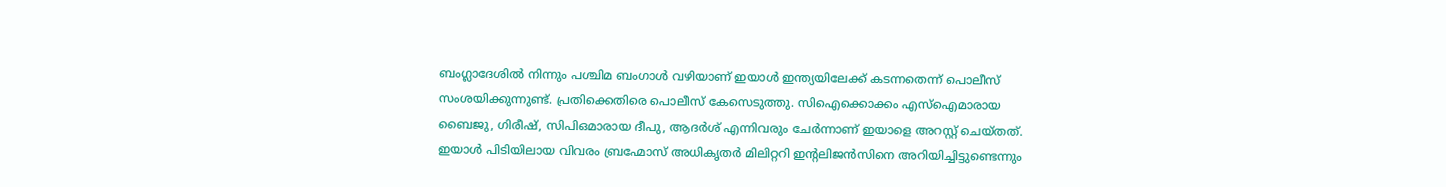ബംഗ്ലാദേശിൽ നിന്നും പശ്ചിമ ബംഗാൾ വഴിയാണ് ഇയാൾ ഇന്ത്യയിലേക്ക് കടന്നതെന്ന് പൊലീസ് സംശയിക്കുന്നുണ്ട്. പ്രതിക്കെതിരെ പൊലീസ് കേസെടുത്തു. സിഐക്കൊക്കം എസ്ഐമാരായ ബൈജു, ഗിരീഷ്, സിപിഒമാരായ ദീപു, ആദർശ് എന്നിവരും ചേർന്നാണ് ഇയാളെ അറസ്റ്റ് ചെയ്തത്. ഇയാൾ പിടിയിലായ വിവരം ബ്രഹ്മോസ് അധികൃതർ മിലിറ്ററി ഇൻ്റലിജൻസിനെ അറിയിച്ചിട്ടുണ്ടെന്നും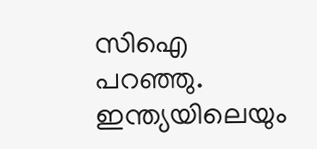സിഐ പറഞ്ഞു.
ഇന്ത്യയിലെയും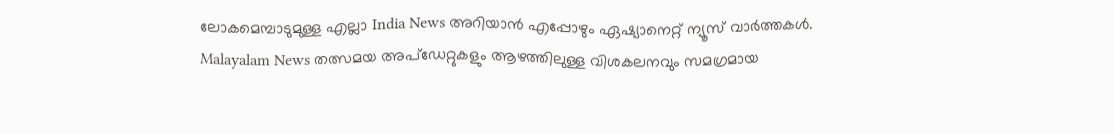ലോകമെമ്പാടുമുള്ള എല്ലാ India News അറിയാൻ എപ്പോഴും ഏഷ്യാനെറ്റ് ന്യൂസ് വാർത്തകൾ. Malayalam News തത്സമയ അപ്ഡേറ്റുകളും ആഴത്തിലുള്ള വിശകലനവും സമഗ്രമായ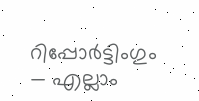റിപ്പോർട്ടിംഗും — എല്ലാം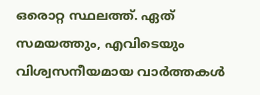ഒരൊറ്റ സ്ഥലത്ത്. ഏത് സമയത്തും, എവിടെയും വിശ്വസനീയമായ വാർത്തകൾ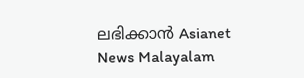ലഭിക്കാൻ Asianet News Malayalam